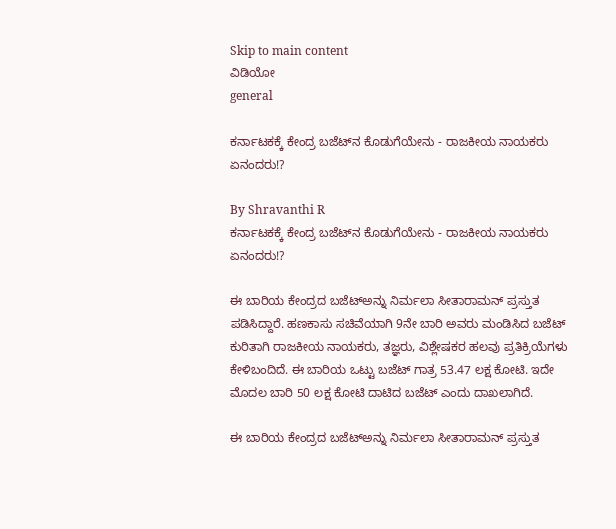Skip to main content
ವಿಡಿಯೋ
general

ಕರ್ನಾಟಕಕ್ಕೆ ಕೇಂದ್ರ ಬಜೆಟ್‌ನ ಕೊಡುಗೆಯೇನು - ರಾಜಕೀಯ ನಾಯಕರು ಏನಂದರು!?

By Shravanthi R
ಕರ್ನಾಟಕಕ್ಕೆ ಕೇಂದ್ರ ಬಜೆಟ್‌ನ ಕೊಡುಗೆಯೇನು - ರಾಜಕೀಯ ನಾಯಕರು ಏನಂದರು!?

ಈ ಬಾರಿಯ ಕೇಂದ್ರದ ಬಜೆಟ್‌ಅನ್ನು ನಿರ್ಮಲಾ ಸೀತಾರಾಮನ್‌ ಪ್ರಸ್ತುತ ಪಡಿಸಿದ್ದಾರೆ. ಹಣಕಾಸು ಸಚಿವೆಯಾಗಿ 9ನೇ ಬಾರಿ ಅವರು ಮಂಡಿಸಿದ ಬಜೆಟ್‌ ಕುರಿತಾಗಿ ರಾಜಕೀಯ ನಾಯಕರು, ತಜ್ಞರು, ವಿಶ್ಲೇಷಕರ ಹಲವು ಪ್ರತಿಕ್ರಿಯೆಗಳು ಕೇಳಿಬಂದಿದೆ. ಈ ಬಾರಿಯ ಒಟ್ಟು ಬಜೆಟ್‌ ಗಾತ್ರ 53.47 ಲಕ್ಷ ಕೋಟಿ. ಇದೇ ಮೊದಲ ಬಾರಿ 50 ಲಕ್ಷ ಕೋಟಿ ದಾಟಿದ ಬಜೆಟ್‌ ಎಂದು ದಾಖಲಾಗಿದೆ.

ಈ ಬಾರಿಯ ಕೇಂದ್ರದ ಬಜೆಟ್‌ಅನ್ನು ನಿರ್ಮಲಾ ಸೀತಾರಾಮನ್‌ ಪ್ರಸ್ತುತ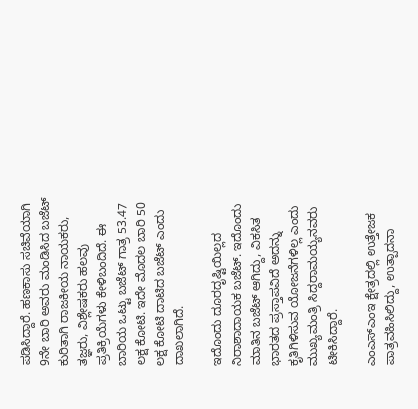ಪಡಿಸಿದ್ದಾರೆ. ಹಣಕಾಸು ಸಚಿವೆಯಾಗಿ 9ನೇ ಬಾರಿ ಅವರು ಮಂಡಿಸಿದ ಬಜೆಟ್‌ ಕುರಿತಾಗಿ ರಾಜಕೀಯ ನಾಯಕರು, ತಜ್ಞರು, ವಿಶ್ಲೇಷಕರು ಹಲವು ಪ್ರತಿಕ್ರಿಯೆಗಳು ಕೇಳಿಬಂದಿದೆ. ಈ ಬಾರಿಯ ಒಟ್ಟು ಬಜೆಟ್‌ ಗಾತ್ರ 53.47 ಲಕ್ಷ ಕೋಟಿ. ಇದೇ ಮೊದಲ ಬಾರಿ 50 ಲಕ್ಷ ಕೋಟಿ ದಾಟಿದ ಬಜೆಟ್‌ ಎಂದು ದಾಖಲಾಗಿದೆ.

ಇದೊಂದು ದೂರದೃಷ್ಟಿಯಿಲ್ಲದ ನಿರಾಶಾದಾಯಕ ಬಜೆಟ್‌. ಇದೊಂದು ಮಾತಿನ ಬಜೆಟ್‌ ಆಗಿದ್ದು, ವಿಕಸಿತ ಭಾರತದ ಪ್ರಸ್ತಾಪವಿದೆ ಅದನ್ನು ಕೃತಿಗಿಳಿಸುವ ಯೋಜನೆಗಳಿಲ್ಲ ಎಂದು ಮುಖ್ಯಮಂತ್ರಿ ಸಿದ್ದರಾಮಯ್ಯನವರು ಟೀಕಿಸಿದ್ದಾರೆ.

ಎಂಎಸ್‌ಎಂಇ ಕ್ಷೇತ್ರದಲ್ಲಿ ಉತ್ತೇಜಕ ಪಾತ್ರವಹಿಸಿಲಿದ್ದು, ಉತ್ಪಾದನಾ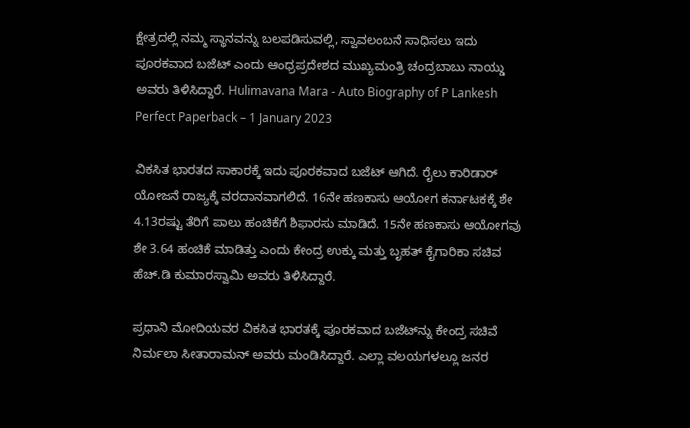ಕ್ಷೇತ್ರದಲ್ಲಿ ನಮ್ಮ ಸ್ಥಾನವನ್ನು ಬಲಪಡಿಸುವಲ್ಲಿ, ಸ್ವಾವಲಂಬನೆ ಸಾಧಿಸಲು ಇದು ಪೂರಕವಾದ ಬಜೆಟ್‌ ಎಂದು ಆಂಧ್ರಪ್ರದೇಶದ ಮುಖ್ಯಮಂತ್ರಿ ಚಂದ್ರಬಾಬು ನಾಯ್ಡು ಅವರು ತಿಳಿಸಿದ್ದಾರೆ. Hulimavana Mara - Auto Biography of P Lankesh Perfect Paperback – 1 January 2023

ವಿಕಸಿತ ಭಾರತದ ಸಾಕಾರಕ್ಕೆ ಇದು ಪೂರಕವಾದ ಬಜೆಟ್‌ ಆಗಿದೆ. ರೈಲು ಕಾರಿಡಾರ್‌ ಯೋಜನೆ ರಾಜ್ಯಕ್ಕೆ ವರದಾನವಾಗಲಿದೆ. 16ನೇ ಹಣಕಾಸು ಆಯೋಗ ಕರ್ನಾಟಕಕ್ಕೆ ಶೇ 4.13ರಷ್ಟು ತೆರಿಗೆ ಪಾಲು ಹಂಚಿಕೆಗೆ ಶಿಫಾರಸು ಮಾಡಿದೆ. 15ನೇ ಹಣಕಾಸು ಆಯೋಗವು ಶೇ 3.64 ಹಂಚಿಕೆ ಮಾಡಿತ್ತು ಎಂದು ಕೇಂದ್ರ ಉಕ್ಕು ಮತ್ತು ಬೃಹತ್‌ ಕೈಗಾರಿಕಾ ಸಚಿವ ಹೆಚ್‌.ಡಿ ಕುಮಾರಸ್ವಾಮಿ ಅವರು ತಿಳಿಸಿದ್ದಾರೆ.

ಪ್ರಧಾನಿ ಮೋದಿಯವರ ವಿಕಸಿತ ಭಾರತಕ್ಕೆ ಪೂರಕವಾದ ಬಜೆಟ್‌ನ್ನು ಕೇಂದ್ರ ಸಚಿವೆ ನಿರ್ಮಲಾ ಸೀತಾರಾಮನ್‌ ಅವರು ಮಂಡಿಸಿದ್ದಾರೆ. ಎಲ್ಲಾ ವಲಯಗಳಲ್ಲೂ ಜನರ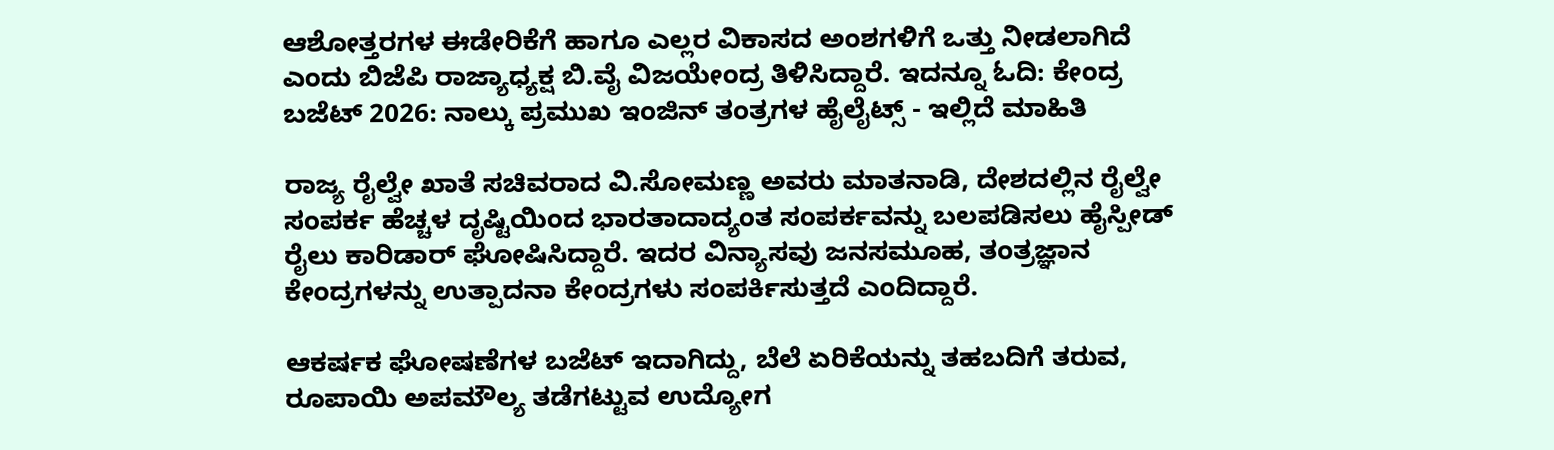ಆಶೋತ್ತರಗಳ ಈಡೇರಿಕೆಗೆ ಹಾಗೂ ಎಲ್ಲರ ವಿಕಾಸದ ಅಂಶಗಳಿಗೆ ಒತ್ತು ನೀಡಲಾಗಿದೆ ಎಂದು ಬಿಜೆಪಿ ರಾಜ್ಯಾಧ್ಯಕ್ಷ ಬಿ.ವೈ ವಿಜಯೇಂದ್ರ ತಿಳಿಸಿದ್ದಾರೆ. ಇದನ್ನೂ ಓದಿ: ಕೇಂದ್ರ ಬಜೆಟ್‌ 2026: ನಾಲ್ಕು ಪ್ರಮುಖ ಇಂಜಿನ್‌ ತಂತ್ರಗಳ ಹೈಲೈಟ್ಸ್‌ - ಇಲ್ಲಿದೆ ಮಾಹಿತಿ

ರಾಜ್ಯ ರೈಲ್ವೇ ಖಾತೆ ಸಚಿವರಾದ ವಿ.ಸೋಮಣ್ಣ ಅವರು ಮಾತನಾಡಿ, ದೇಶದಲ್ಲಿನ ರೈಲ್ವೇ ಸಂಪರ್ಕ ಹೆಚ್ಚಳ ದೃಷ್ಟಿಯಿಂದ ಭಾರತಾದಾದ್ಯಂತ ಸಂಪರ್ಕವನ್ನು ಬಲಪಡಿಸಲು ಹೈಸ್ಪೀಡ್‌ ರೈಲು ಕಾರಿಡಾರ್‌ ಘೋಷಿಸಿದ್ದಾರೆ. ಇದರ ವಿನ್ಯಾಸವು ಜನಸಮೂಹ, ತಂತ್ರಜ್ಞಾನ ಕೇಂದ್ರಗಳನ್ನು ಉತ್ಪಾದನಾ ಕೇಂದ್ರಗಳು ಸಂಪರ್ಕಿಸುತ್ತದೆ ಎಂದಿದ್ದಾರೆ.

ಆಕರ್ಷಕ ಘೋಷಣೆಗಳ ಬಜೆಟ್‌ ಇದಾಗಿದ್ದು, ಬೆಲೆ ಏರಿಕೆಯನ್ನು ತಹಬದಿಗೆ ತರುವ, ರೂಪಾಯಿ ಅಪಮೌಲ್ಯ ತಡೆಗಟ್ಟುವ ಉದ್ಯೋಗ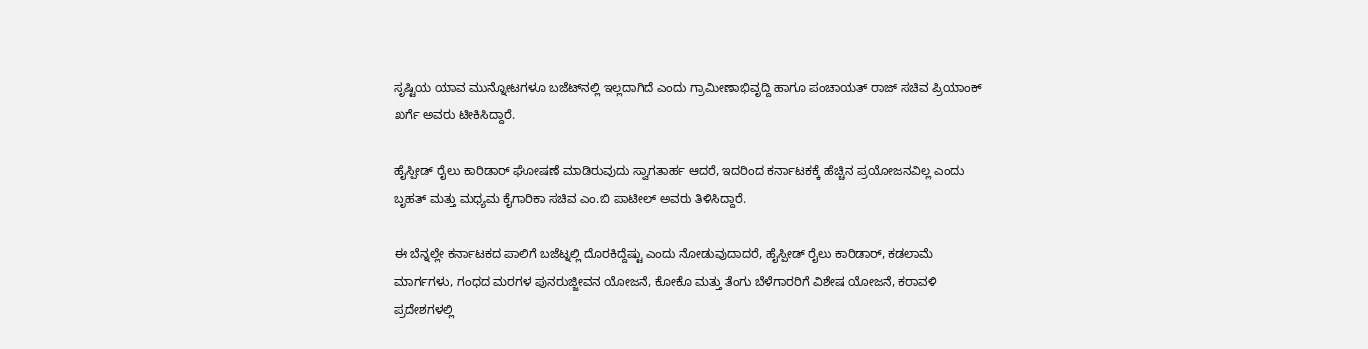ಸೃಷ್ಟಿಯ ಯಾವ ಮುನ್ನೋಟಗಳೂ ಬಜೆಟ್‌ನಲ್ಲಿ ಇಲ್ಲದಾಗಿದೆ ಎಂದು ಗ್ರಾಮೀಣಾಭಿವೃದ್ದಿ ಹಾಗೂ ಪಂಚಾಯತ್‌ ರಾಜ್‌ ಸಚಿವ ಪ್ರಿಯಾಂಕ್‌ ಖರ್ಗೆ ಅವರು ಟೀಕಿಸಿದ್ದಾರೆ.

ಹೈಸ್ಪೀಡ್‌ ರೈಲು ಕಾರಿಡಾರ್‌ ಘೋಷಣೆ ಮಾಡಿರುವುದು ಸ್ವಾಗತಾರ್ಹ ಆದರೆ, ಇದರಿಂದ ಕರ್ನಾಟಕಕ್ಕೆ ಹೆಚ್ಚಿನ ಪ್ರಯೋಜನವಿಲ್ಲ ಎಂದು ಬೃಹತ್‌ ಮತ್ತು ಮಧ್ಯಮ ಕೈಗಾರಿಕಾ ಸಚಿವ ಎಂ.ಬಿ ಪಾಟೀಲ್‌ ಅವರು ತಿಳಿಸಿದ್ದಾರೆ.

ಈ ಬೆನ್ನಲ್ಲೇ ಕರ್ನಾಟಕದ ಪಾಲಿಗೆ ಬಜೆಟ್ನಲ್ಲಿ ದೊರಕಿದ್ದೆಷ್ಟು ಎಂದು ನೋಡುವುದಾದರೆ, ಹೈಸ್ಪೀಡ್‌ ರೈಲು ಕಾರಿಡಾರ್‌, ಕಡಲಾಮೆ ಮಾರ್ಗಗಳು, ಗಂಧದ ಮರಗಳ ಪುನರುಜ್ಜೀವನ ಯೋಜನೆ, ಕೋಕೊ ಮತ್ತು ತೆಂಗು ಬೆಳೆಗಾರರಿಗೆ ವಿಶೇಷ ಯೋಜನೆ, ಕರಾವಳಿ ಪ್ರದೇಶಗಳಲ್ಲಿ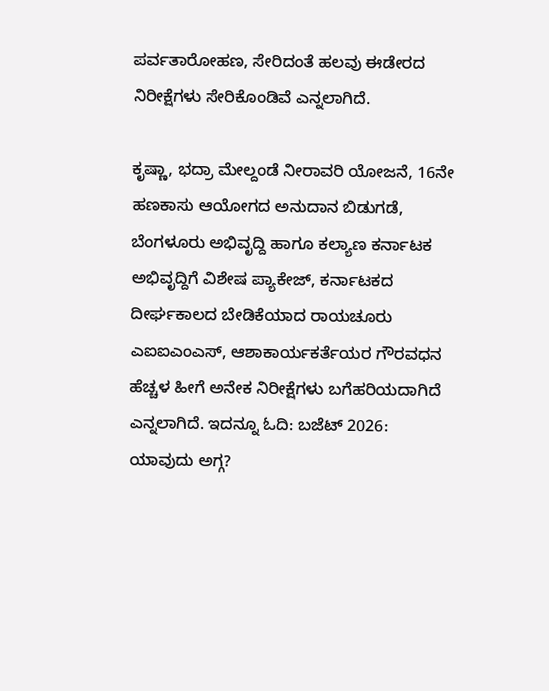ಪರ್ವತಾರೋಹಣ, ಸೇರಿದಂತೆ ಹಲವು ಈಡೇರದ ನಿರೀಕ್ಷೆಗಳು ಸೇರಿಕೊಂಡಿವೆ ಎನ್ನಲಾಗಿದೆ.

ಕೃಷ್ಣಾ, ಭದ್ರಾ ಮೇಲ್ದಂಡೆ ನೀರಾವರಿ ಯೋಜನೆ, 16ನೇ ಹಣಕಾಸು ಆಯೋಗದ ಅನುದಾನ ಬಿಡುಗಡೆ, ಬೆಂಗಳೂರು ಅಭಿವೃದ್ದಿ ಹಾಗೂ ಕಲ್ಯಾಣ ಕರ್ನಾಟಕ ಅಭಿವೃದ್ದಿಗೆ ವಿಶೇಷ ಪ್ಯಾಕೇಜ್‌, ಕರ್ನಾಟಕದ ದೀರ್ಘಕಾಲದ ಬೇಡಿಕೆಯಾದ ರಾಯಚೂರು ಎಐಐಎಂಎಸ್‌, ಆಶಾಕಾರ್ಯಕರ್ತೆಯರ ಗೌರವಧನ ಹೆಚ್ಚಳ ಹೀಗೆ ಅನೇಕ ನಿರೀಕ್ಷೆಗಳು ಬಗೆಹರಿಯದಾಗಿದೆ ಎನ್ನಲಾಗಿದೆ. ಇದನ್ನೂ ಓದಿ: ಬಜೆಟ್ 2026: ಯಾವುದು ಅಗ್ಗ?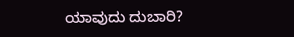ಯಾವುದು ದುಬಾರಿ?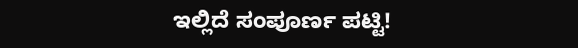ಇಲ್ಲಿದೆ ಸಂಪೂರ್ಣ ಪಟ್ಟಿ!